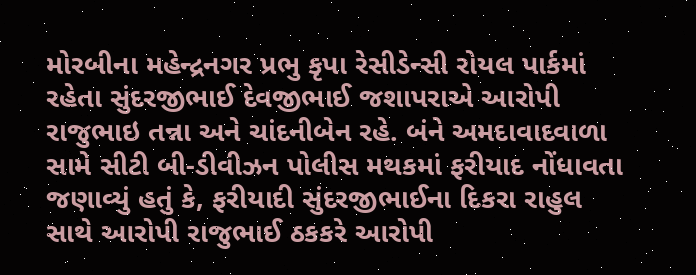મોરબીના મહેન્દ્રનગર પ્રભુ કૃપા રેસીડેન્સી રોયલ પાર્કમાં રહેતા સુંદરજીભાઈ દેવજીભાઈ જશાપરાએ આરોપી રાજુભાઇ તન્ના અને ચાંદનીબેન રહે. બંને અમદાવાદવાળા સામે સીટી બી-ડીવીઝન પોલીસ મથકમાં ફરીયાદ નોંધાવતા જણાવ્યું હતું કે, ફરીયાદી સુંદરજીભાઈના દિકરા રાહુલ સાથે આરોપી રાજુભાઈ ઠકકરે આરોપી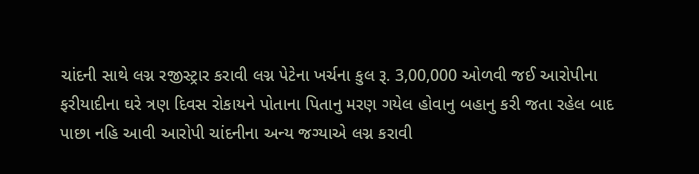ચાંદની સાથે લગ્ન રજીસ્ટ્રાર કરાવી લગ્ન પેટેના ખર્ચના કુલ રૂ. 3,00,000 ઓળવી જઈ આરોપીના ફરીયાદીના ઘરે ત્રણ દિવસ રોકાયને પોતાના પિતાનુ મરણ ગયેલ હોવાનુ બહાનુ કરી જતા રહેલ બાદ પાછા નહિ આવી આરોપી ચાંદનીના અન્ય જગ્યાએ લગ્ન કરાવી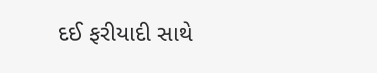દઈ ફરીયાદી સાથે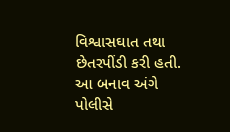વિશ્વાસઘાત તથા છેતરપીંડી કરી હતી. આ બનાવ અંગે પોલીસે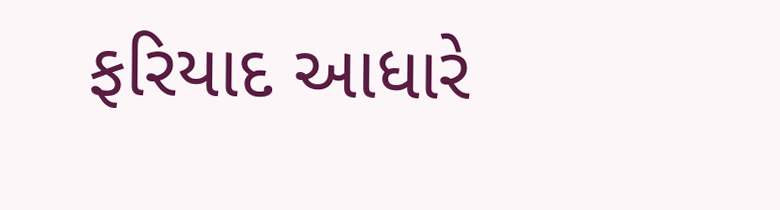ફરિયાદ આધારે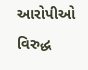આરોપીઓ વિરુદ્ધ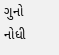ગુનો નોધી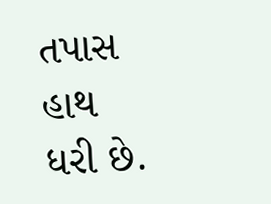તપાસ હાથ ધરી છે.